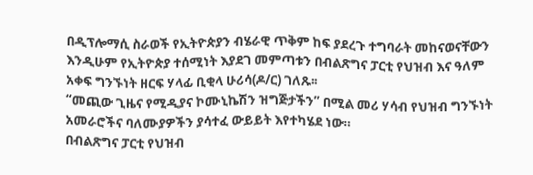በዲፕሎማሲ ስራወች የኢትዮጵያን ብሄራዊ ጥቅም ከፍ ያደረጉ ተግባራት መከናወናቸውን እንዲሁም የኢትዮጵያ ተሰሚነት እያደገ መምጣቱን በብልጽግና ፓርቲ የህዝብ እና ዓለም አቀፍ ግንኙነት ዘርፍ ሃላፊ ቢቂላ ሁሪሳ(ዶ/ር) ገለጹ፡፡
“መጪው ጊዜና የሚዲያና ኮሙኒኬሽን ዝግጅታችን” በሚል መሪ ሃሳብ የህዝብ ግንኙነት አመራሮችና ባለሙያዎችን ያሳተፈ ውይይት እየተካሄደ ነው።
በብልጽግና ፓርቲ የህዝብ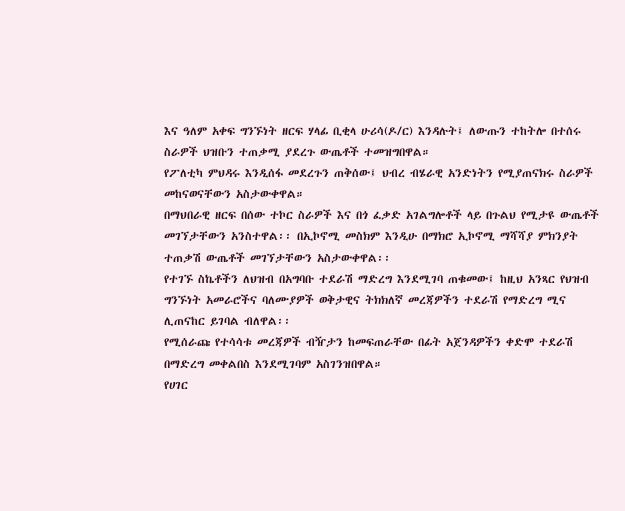እና ዓለም አቀፍ ግንኙነት ዘርፍ ሃላፊ ቢቂላ ሁሪሳ(ዶ/ር) እንዳሉት፤ ለውጡን ተከትሎ በተሰሩ ስራዎች ህዝቡን ተጠቃሚ ያደረጉ ውጤቶች ተመዝግበዋል።
የፖለቲካ ምህዳሩ እንዲሰፋ መደረጉን ጠቅሰው፤ ህብረ ብሄራዊ አንድነትን የሚያጠናክሩ ስራዎች መከናወናቸውን አስታውቀዋል።
በማህበራዊ ዘርፍ በሰው ተኮር ስራዎች እና በጎ ፈቃድ አገልግሎቶች ላይ በጉልህ የሚታዩ ውጤቶች መገኘታቸውን አንስተዋል፡፡ በኢኮኖሚ መስክም እንዲሁ በማክሮ ኢኮኖሚ ማሻሻያ ምክንያት ተጠቃሽ ውጤቶች መገኘታቸውን አስታውቀዋል፡፡
የተገኙ ስኬቶችን ለህዝብ በአግባቡ ተደራሽ ማድረግ እንደሚገባ ጠቁመው፤ ከዚህ አንጻር የህዝብ ግንኙነት አመራሮችና ባለሙያዎች ወቅታዊና ትክክለኛ መረጃዎችን ተደራሽ የማድረግ ሚና ሊጠናከር ይገባል ብለዋል፡፡
የሚሰራጩ የተሳሳቱ መረጃዎች ብዥታን ከመፍጠራቸው በፊት አጀንዳዎችን ቀድሞ ተደራሽ በማድረግ መቀልበስ እንደሚገባም አስገንዝበዋል።
የሀገር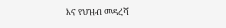እና የህዝብ መዳረሻ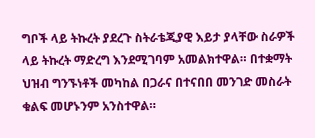ግቦች ላይ ትኩረት ያደረጉ ስትራቴጂያዊ እይታ ያላቸው ስራዎች ላይ ትኩረት ማድረግ እንደሚገባም አመልክተዋል። በተቋማት ህዝብ ግንኙነቶች መካከል በጋራና በተናበበ መንገድ መስራት ቁልፍ መሆኑንም አንስተዋል።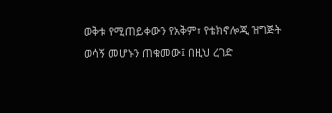ወቅቱ የሚጠይቀውን የአቅም፣ የቴክኖሎጂ ዝግጅት ወሳኝ መሆኑን ጠቁመው፤ በዚህ ረገድ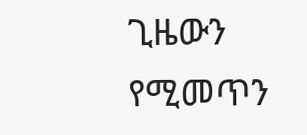ጊዜውን የሚመጥን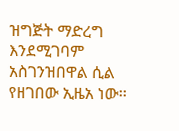ዝግጅት ማድረግ እንደሚገባም አስገንዝበዋል ሲል የዘገበው ኢዜአ ነው፡፡